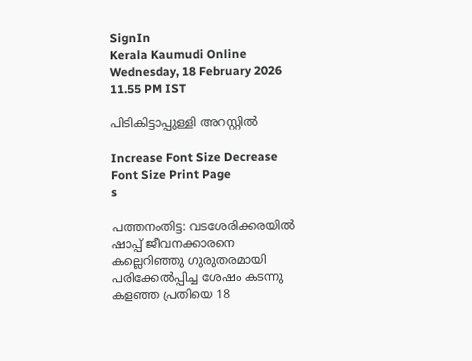SignIn
Kerala Kaumudi Online
Wednesday, 18 February 2026 11.55 PM IST

പിടികിട്ടാപ്പുള്ളി അറസ്റ്റിൽ

Increase Font Size Decrease Font Size Print Page
s

പത്തനംതിട്ട: വടശേരിക്കരയിൽ ഷാപ്പ് ജീവനക്കാരനെ കല്ലെറിഞ്ഞു ഗുരുതരമായി പരിക്കേൽപ്പിച്ച ശേഷം കടന്നു കളഞ്ഞ പ്രതിയെ 18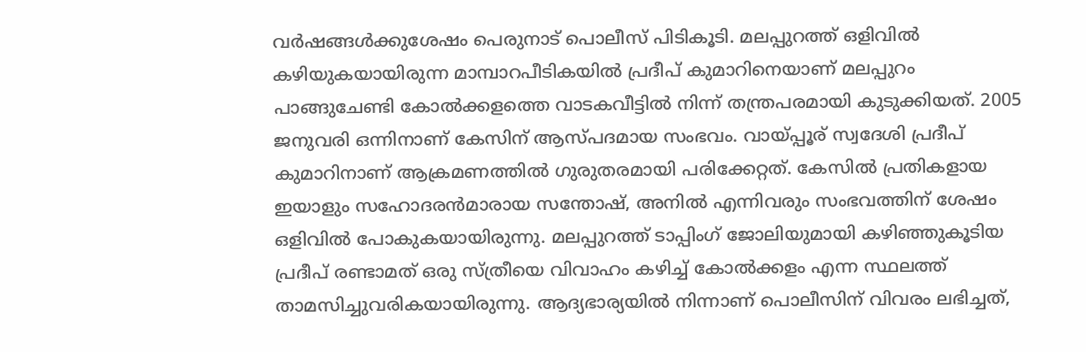വർഷങ്ങൾക്കുശേഷം പെരുനാട് പൊലീസ് പിടികൂടി. മലപ്പുറത്ത് ഒളിവിൽ കഴിയുകയായിരുന്ന മാമ്പാറപീടികയിൽ പ്രദീപ് കുമാറിനെയാണ് മലപ്പുറം പാങ്ങുചേണ്ടി കോൽക്കളത്തെ വാടകവീട്ടിൽ നിന്ന് തന്ത്രപരമായി കുടുക്കിയത്. 2005 ജനുവരി ഒന്നിനാണ് കേസിന് ആസ്പദമായ സംഭവം. വായ്പ്പൂര് സ്വദേശി പ്രദീപ്‌ കുമാറിനാണ് ആക്രമണത്തിൽ ഗുരുതരമായി പരിക്കേറ്റത്. കേസിൽ പ്രതികളായ ഇയാളും സഹോദരൻമാരായ സന്തോഷ്‌, അനിൽ എന്നിവരും സംഭവത്തിന്‌ ശേഷം ഒളിവിൽ പോകുകയായിരുന്നു. മലപ്പുറത്ത് ടാപ്പിംഗ് ജോലിയുമായി കഴിഞ്ഞുകൂടിയ പ്രദീപ്‌ രണ്ടാമത് ഒരു സ്ത്രീയെ വിവാഹം കഴിച്ച് കോൽക്കളം എന്ന സ്ഥലത്ത് താമസിച്ചുവരികയായിരുന്നു. ആദ്യഭാര്യയിൽ നിന്നാണ് പൊലീസിന് വിവരം ലഭിച്ചത്,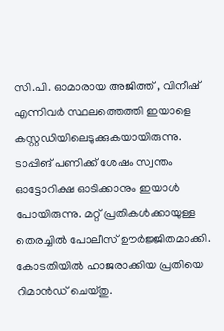സി.പി. ഓമാരായ അജിത്ത് , വിനീഷ് എന്നിവർ സ്ഥലത്തെത്തി ഇയാളെ കസ്റ്റഡിയിലെടുക്കുകയായിരുന്നു. ടാപ്പിങ് പണിക്ക് ശേഷം സ്വന്തം ഓട്ടോറിക്ഷ ഓടിക്കാനും ഇയാൾ പോയിരുന്നു. മറ്റ് പ്രതികൾക്കായുള്ള തെരച്ചിൽ പോലീസ് ഊർജ്ജിതമാക്കി. കോടതിയിൽ ഹാജരാക്കിയ പ്രതിയെ റിമാൻഡ് ചെയ്തു.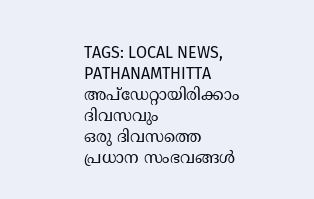TAGS: LOCAL NEWS, PATHANAMTHITTA
അപ്ഡേറ്റായിരിക്കാം ദിവസവും
ഒരു ദിവസത്തെ പ്രധാന സംഭവങ്ങൾ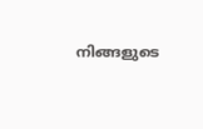നിങ്ങളുടെ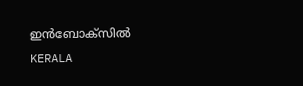ഇൻബോക്സിൽ
KERALA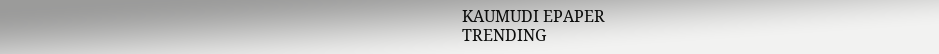KAUMUDI EPAPER
TRENDING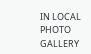IN LOCAL
PHOTO GALLERY